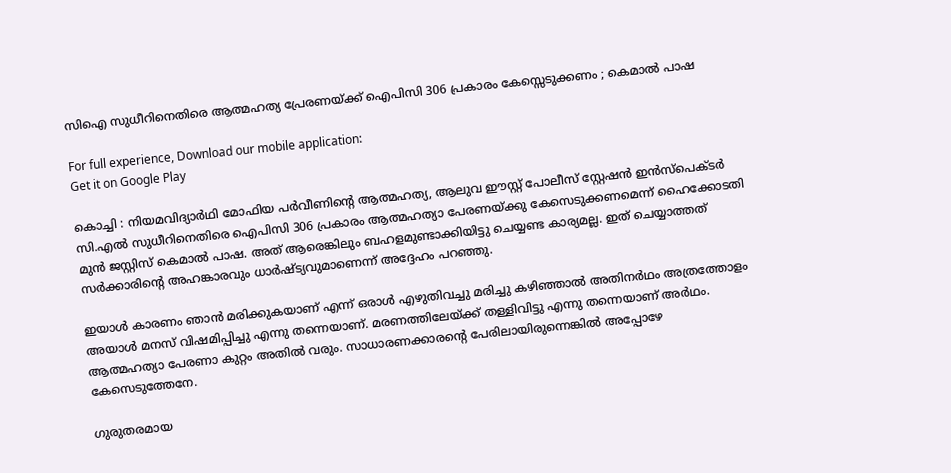സിഐ സുധീറിനെതിരെ ആത്മഹത്യ പ്രേരണയ്ക്ക് ഐപിസി 306 പ്രകാരം കേസ്സെടുക്കണം ; കെമാൽ പാഷ

For full experience, Download our mobile application:
Get it on Google Play

കൊച്ചി : നിയമവിദ്യാർഥി മോഫിയ പർവീണിന്റെ ആത്മഹത്യ, ആലുവ ഈസ്റ്റ് പോലീസ് സ്റ്റേഷൻ ഇൻസ്പെക്ടർ സി.എൽ സുധീറിനെതിരെ ഐപിസി 306 പ്രകാരം ആത്മഹത്യാ പേരണയ്ക്കു കേസെടുക്കണമെന്ന് ഹൈക്കോടതി മുൻ ജസ്റ്റിസ് കെമാൽ പാഷ. അത് ആരെങ്കിലും ബഹളമുണ്ടാക്കിയിട്ടു ചെയ്യണ്ട കാര്യമല്ല. ഇത് ചെയ്യാത്തത് സർക്കാരിന്റെ അഹങ്കാരവും ധാർഷ്ട്യവുമാണെന്ന് അദ്ദേഹം പറഞ്ഞു.

ഇയാൾ കാരണം ഞാൻ മരിക്കുകയാണ് എന്ന് ഒരാൾ എഴുതിവച്ചു മരിച്ചു കഴിഞ്ഞാൽ അതിനർഥം അത്രത്തോളം അയാൾ മനസ് വിഷമിപ്പിച്ചു എന്നു തന്നെയാണ്. മരണത്തിലേയ്ക്ക് തള്ളിവിട്ടു എന്നു തന്നെയാണ് അർഥം. ആത്മഹത്യാ പേരണാ കുറ്റം അതിൽ വരും. സാധാരണക്കാരന്റെ പേരിലായിരുന്നെങ്കിൽ അപ്പോഴേ കേസെടുത്തേനേ.

ഗുരുതരമായ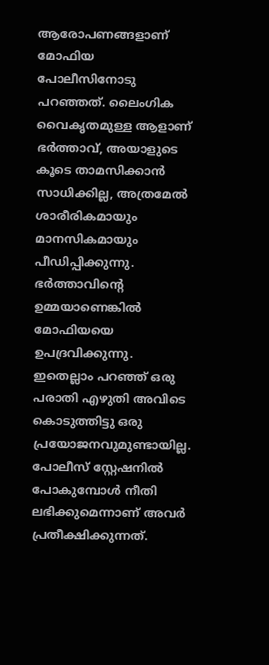ആരോപണങ്ങളാണ് മോഫിയ പോലീസിനോടു പറഞ്ഞത്. ലൈംഗിക വൈകൃതമുള്ള ആളാണ് ഭർത്താവ്, അയാളുടെ കൂടെ താമസിക്കാൻ സാധിക്കില്ല, അത്രമേൽ ശാരീരികമായും മാനസികമായും പീഡിപ്പിക്കുന്നു. ഭർത്താവിന്റെ ഉമ്മയാണെങ്കിൽ മോഫിയയെ ഉപദ്രവിക്കുന്നു. ഇതെല്ലാം പറഞ്ഞ് ഒരു പരാതി എഴുതി അവിടെ കൊടുത്തിട്ടു ഒരു പ്രയോജനവുമുണ്ടായില്ല. പോലീസ് സ്റ്റേഷനിൽ പോകുമ്പോൾ നീതി ലഭിക്കുമെന്നാണ് അവർ പ്രതീക്ഷിക്കുന്നത്.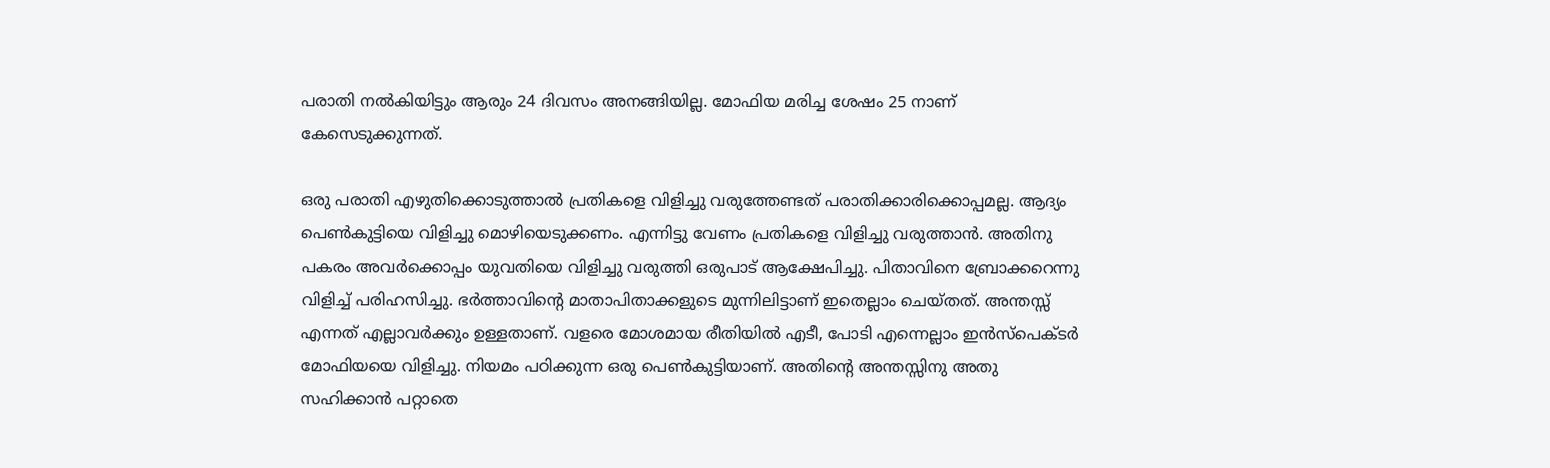പരാതി നൽകിയിട്ടും ആരും 24 ദിവസം അനങ്ങിയില്ല. മോഫിയ മരിച്ച ശേഷം 25 നാണ് കേസെടുക്കുന്നത്.

ഒരു പരാതി എഴുതിക്കൊടുത്താൽ പ്രതികളെ വിളിച്ചു വരുത്തേണ്ടത് പരാതിക്കാരിക്കൊപ്പമല്ല. ആദ്യം പെൺകുട്ടിയെ വിളിച്ചു മൊഴിയെടുക്കണം. എന്നിട്ടു വേണം പ്രതികളെ വിളിച്ചു വരുത്താൻ. അതിനു പകരം അവര്‍ക്കൊപ്പം യുവതിയെ വിളിച്ചു വരുത്തി ഒരുപാട് ആക്ഷേപിച്ചു. പിതാവിനെ ബ്രോക്കറെന്നു വിളിച്ച് പരിഹസിച്ചു. ഭർത്താവിന്റെ മാതാപിതാക്കളുടെ മുന്നിലിട്ടാണ് ഇതെല്ലാം ചെയ്തത്. അന്തസ്സ് എന്നത് എല്ലാവർക്കും ഉള്ളതാണ്. വളരെ മോശമായ രീതിയിൽ എടീ, പോടി എന്നെല്ലാം ഇൻസ്പെക്ടർ മോഫിയയെ വിളിച്ചു. നിയമം പഠിക്കുന്ന ഒരു പെൺകുട്ടിയാണ്. അതിന്റെ അന്തസ്സിനു അതു സഹിക്കാൻ പറ്റാതെ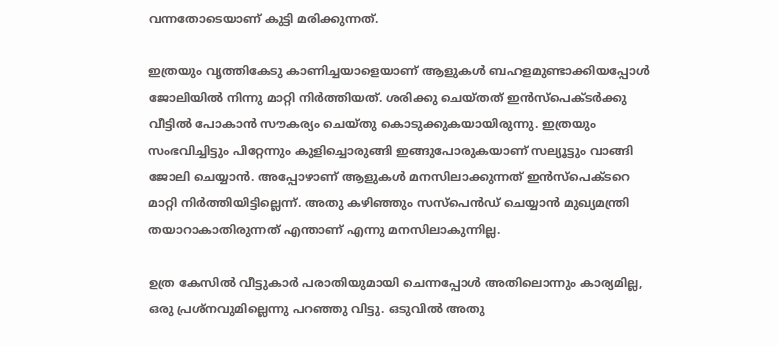വന്നതോടെയാണ് കുട്ടി മരിക്കുന്നത്.

ഇത്രയും വൃത്തികേടു കാണിച്ചയാളെയാണ് ആളുകൾ ബഹളമുണ്ടാക്കിയപ്പോൾ ജോലിയിൽ നിന്നു മാറ്റി നിർത്തിയത്. ശരിക്കു ചെയ്തത് ഇൻസ്പെക്ടർക്കു വീട്ടിൽ പോകാൻ സൗകര്യം ചെയ്തു കൊടുക്കുകയായിരുന്നു. ഇത്രയും സംഭവിച്ചിട്ടും പിറ്റേന്നും കുളിച്ചൊരുങ്ങി ഇങ്ങുപോരുകയാണ് സല്യൂട്ടും വാങ്ങി ജോലി ചെയ്യാൻ. അപ്പോഴാണ് ആളുകൾ മനസിലാക്കുന്നത് ഇൻസ്പെക്ടറെ മാറ്റി നിർത്തിയിട്ടില്ലെന്ന്. അതു കഴിഞ്ഞും സസ്പെൻഡ് ചെയ്യാൻ മുഖ്യമന്ത്രി തയാറാകാതിരുന്നത് എന്താണ് എന്നു മനസിലാകുന്നില്ല.

ഉത്ര കേസിൽ വീട്ടുകാർ പരാതിയുമായി ചെന്നപ്പോൾ അതിലൊന്നും കാര്യമില്ല, ഒരു പ്രശ്നവുമില്ലെന്നു പറഞ്ഞു വിട്ടു. ഒടുവിൽ അതു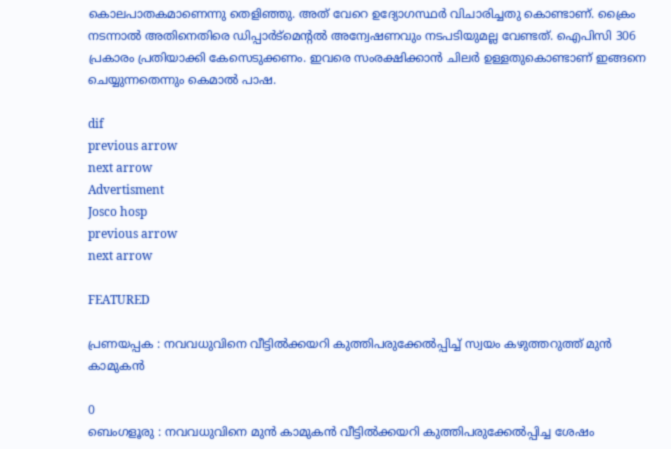കൊലപാതകമാണെന്നു തെളിഞ്ഞു. അത് വേറെ ഉദ്യോഗസ്ഥർ വിചാരിച്ചതു കൊണ്ടാണ്. ക്രൈം നടന്നാൽ അതിനെതിരെ ഡിപ്പാർട്മെന്റൽ അന്വേഷണവും നടപടിയുമല്ല വേണ്ടത്. ഐപിസി 306 പ്രകാരം പ്രതിയാക്കി കേസെടുക്കണം. ഇവരെ സംരക്ഷിക്കാൻ ചിലർ ഉള്ളതുകൊണ്ടാണ് ഇങ്ങനെ ചെയ്യുന്നതെന്നും കെമാൽ പാഷ.

dif
previous arrow
next arrow
Advertisment
Josco hosp
previous arrow
next arrow

FEATURED

പ്രണയപ്പക : നവവധുവിനെ വീട്ടിൽക്കയറി കുത്തിപരുക്കേൽപ്പിച്ച് സ്വയം കഴുത്തറുത്ത് മുൻ കാമുകൻ

0
ബെംഗളൂരു‌ : നവവധുവിനെ മുൻ കാമുകൻ വീട്ടിൽക്കയറി കുത്തിപരുക്കേൽപ്പിച്ച ശേഷം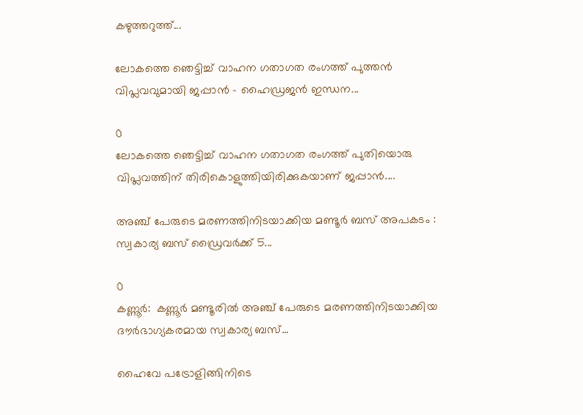കഴുത്തറുത്ത്...

ലോകത്തെ ഞെട്ടിച്ച് വാഹന ഗതാഗത രംഗത്ത് പുത്തന്‍ വിപ്ലവവുമായി ജപ്പാന്‍ – ഹൈഡ്രജൻ ഇന്ധന...

0
ലോകത്തെ ഞെട്ടിച്ച് വാഹന ഗതാഗത രംഗത്ത് പുതിയൊരു വിപ്ലവത്തിന് തിരികൊളുത്തിയിരിക്കുകയാണ് ജപ്പാൻ....

അഞ്ച് പേരുടെ മരണത്തിനിടയാക്കിയ മണ്ടൂർ ബസ് അപകടം : സ്വകാര്യ ബസ് ഡ്രൈവർക്ക് 5...

0
കണ്ണൂർ:  കണ്ണൂർ മണ്ടൂരിൽ അഞ്ച് പേരുടെ മരണത്തിനിടയാക്കിയ ദൗർഭാഗ്യകരമായ സ്വകാര്യ ബസ്...

ഹൈവേ പട്രോളിങ്ങിനിടെ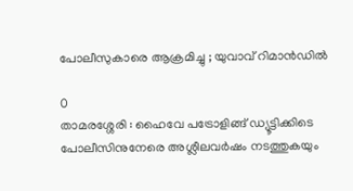പോലീസുകാരെ ആക്രമിച്ചു ; യുവാവ് റിമാൻഡിൽ

0
താമരശ്ശേരി : ഹൈവേ പട്രോളിങ്ങ് ഡ്യൂട്ടിക്കിടെ പോലീസിനുനേരെ അശ്ലീലവർഷം നടത്തുകയും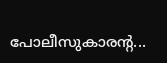പോലീസുകാരന്റ...